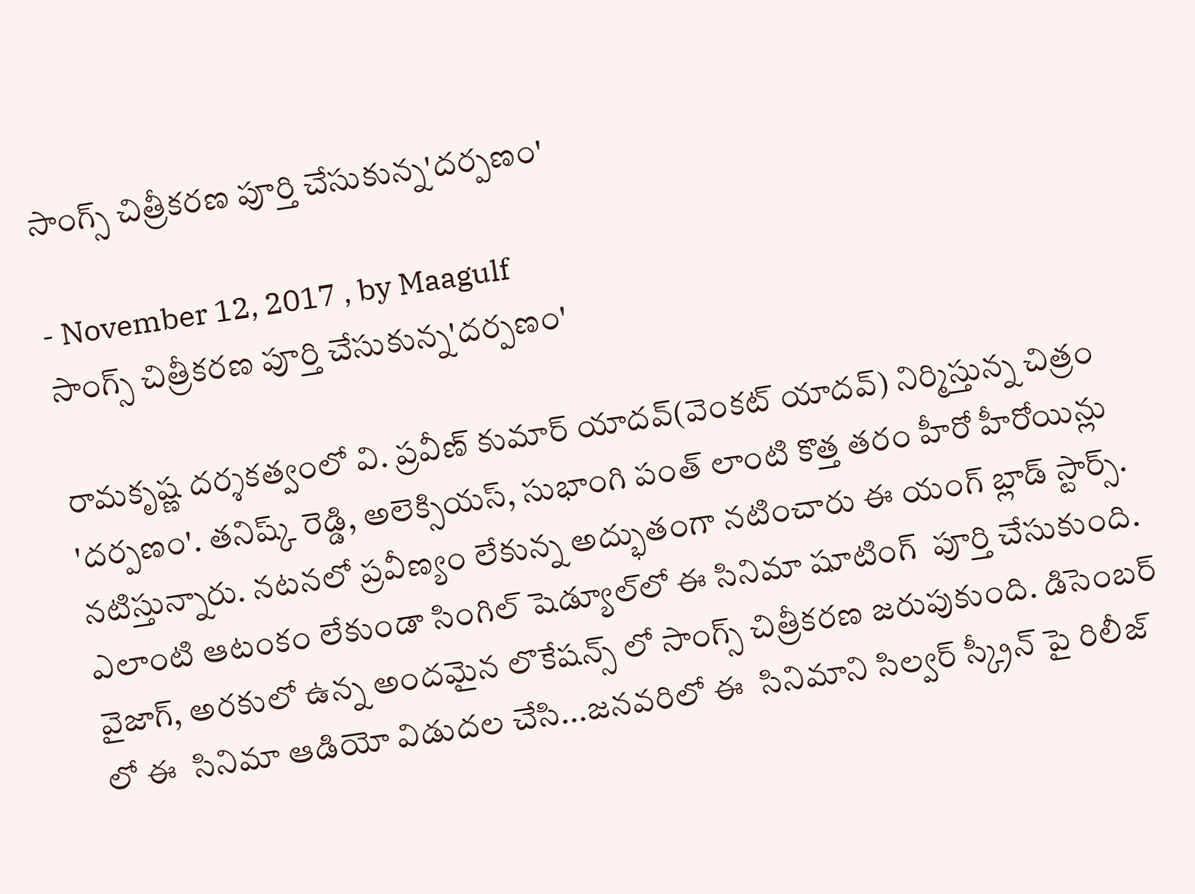సాంగ్స్ చిత్రీకరణ పూర్తి చేసుకున్న'దర్పణం'

- November 12, 2017 , by Maagulf
సాంగ్స్ చిత్రీకరణ పూర్తి చేసుకున్న'దర్పణం'

రామకృష్ణ దర్శకత్వంలో వి. ప్రవీణ్‌ కుమార్‌ యాదవ్‌(వెంకట్‌ యాదవ్‌) నిర్మిస్తున్న చిత్రం 'దర్పణం'. తనిష్క్‌ రెడ్డి, అలెక్సియస్‌, సుభాంగి పంత్‌ లాంటి కొత్త తరం హీరో హీరోయిన్లు నటిస్తున్నారు. నటనలో ప్రవీణ్యం లేకున్న అద్భుతంగా నటించారు ఈ యంగ్ బ్లాడ్ స్టార్స్. ఎలాంటి ఆటంకం లేకుండా సింగిల్‌ షెడ్యూల్‌లో ఈ సినిమా షూటింగ్  పూర్తి చేసుకుంది. వైజాగ్, అరకులో ఉన్న అందమైన లొకేషన్స్ లో సాంగ్స్ చిత్రీకరణ జరుపుకుంది. డిసెంబర్ లో ఈ  సినిమా ఆడియో విడుదల చేసి...జనవరిలో ఈ  సినిమాని సిల్వర్ స్క్రీన్ పై రిలీజ్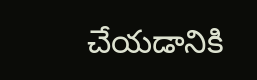చేయడానికి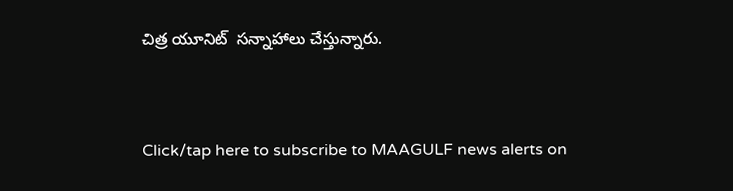చిత్ర యూనిట్  సన్నాహాలు చేస్తున్నారు.



Click/tap here to subscribe to MAAGULF news alerts on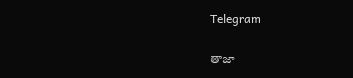Telegram

తాజా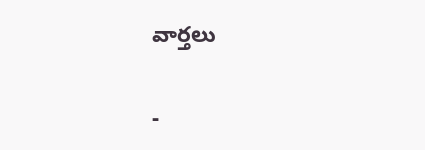వార్తలు

-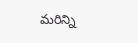మరిన్ని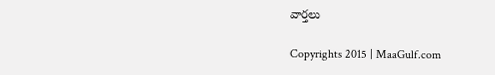వార్తలు

Copyrights 2015 | MaaGulf.com